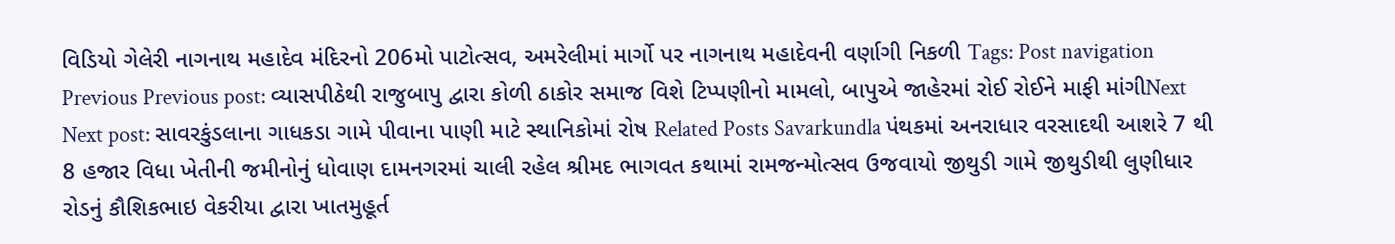વિડિયો ગેલેરી નાગનાથ મહાદેવ મંદિરનો 206મો પાટોત્સવ, અમરેલીમાં માર્ગો પર નાગનાથ મહાદેવની વર્ણાગી નિકળી Tags: Post navigation Previous Previous post: વ્યાસપીઠેથી રાજુબાપુ દ્વારા કોળી ઠાકોર સમાજ વિશે ટિપ્પણીનો મામલો, બાપુએ જાહેરમાં રોઈ રોઈને માફી માંગીNext Next post: સાવરકુંડલાના ગાધકડા ગામે પીવાના પાણી માટે સ્થાનિકોમાં રોષ Related Posts Savarkundla પંથકમાં અનરાધાર વરસાદથી આશરે 7 થી 8 હજાર વિધા ખેતીની જમીનોનું ધોવાણ દામનગરમાં ચાલી રહેલ શ્રીમદ ભાગવત કથામાં રામજન્મોત્સવ ઉજવાયો જીથુડી ગામે જીથુડીથી લુણીધાર રોડનું કૌશિકભાઇ વેકરીયા દ્વારા ખાતમુહૂર્ત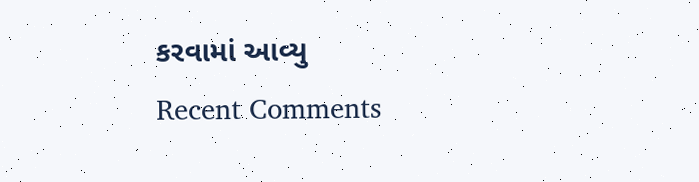કરવામાં આવ્યુ
Recent Comments